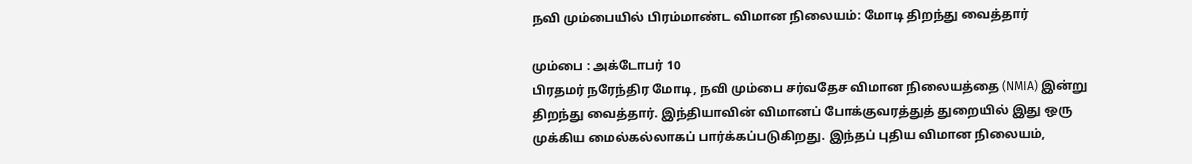நவி மும்பையில் பிரம்மாண்ட விமான நிலையம்: மோடி திறந்து வைத்தார்

மும்பை : அக்டோபர் 10
பிரதமர் நரேந்திர மோடி, நவி மும்பை சர்வதேச விமான நிலையத்தை (NMIA) இன்று திறந்து வைத்தார். இந்தியாவின் விமானப் போக்குவரத்துத் துறையில் இது ஒரு முக்கிய மைல்கல்லாகப் பார்க்கப்படுகிறது. இந்தப் புதிய விமான நிலையம்,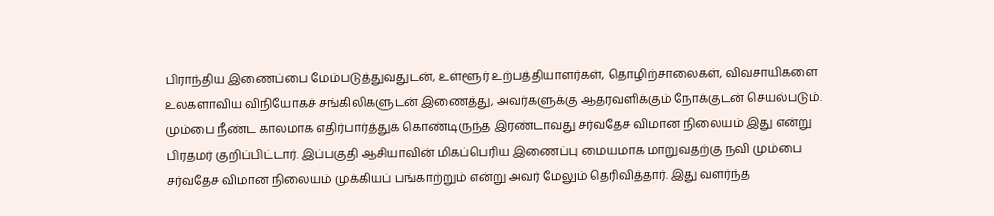பிராந்திய இணைப்பை மேம்படுத்துவதுடன், உள்ளூர் உற்பத்தியாளர்கள், தொழிற்சாலைகள், விவசாயிகளை உலகளாவிய விநியோகச் சங்கிலிகளுடன் இணைத்து, அவர்களுக்கு ஆதரவளிக்கும் நோக்குடன் செயல்படும். மும்பை நீண்ட காலமாக எதிர்பார்த்துக் கொண்டிருந்த இரண்டாவது சர்வதேச விமான நிலையம் இது என்று பிரதமர் குறிப்பிட்டார். இப்பகுதி ஆசியாவின் மிகப்பெரிய இணைப்பு மையமாக மாறுவதற்கு நவி மும்பை சர்வதேச விமான நிலையம் முக்கியப் பங்காற்றும் என்று அவர் மேலும் தெரிவித்தார். இது வளர்ந்த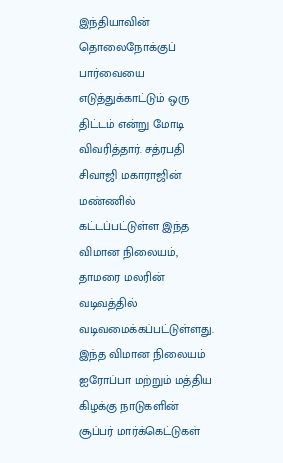இந்தியாவின் தொலைநோக்குப் பார்வையை எடுத்துக்காட்டும் ஒரு திட்டம் என்று மோடி விவரித்தார். சத்ரபதி சிவாஜி மகாராஜின் மண்ணில் கட்டப்பட்டுள்ள இந்த விமான நிலையம், தாமரை மலரின் வடிவத்தில் வடிவமைக்கப்பட்டுள்ளது. இந்த விமான நிலையம் ஐரோப்பா மற்றும் மத்திய கிழக்கு நாடுகளின் சூப்பர் மார்க்கெட்டுகள்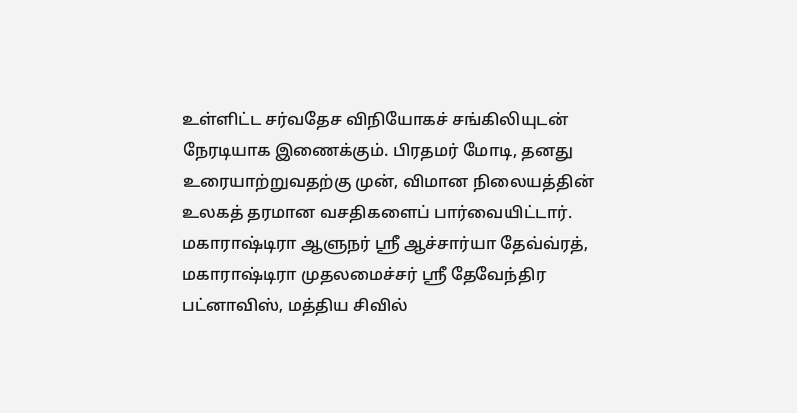உள்ளிட்ட சர்வதேச விநியோகச் சங்கிலியுடன் நேரடியாக இணைக்கும். பிரதமர் மோடி, தனது உரையாற்றுவதற்கு முன், விமான நிலையத்தின் உலகத் தரமான வசதிகளைப் பார்வையிட்டார். மகாராஷ்டிரா ஆளுநர் ஸ்ரீ ஆச்சார்யா தேவ்வ்ரத், மகாராஷ்டிரா முதலமைச்சர் ஸ்ரீ தேவேந்திர பட்னாவிஸ், மத்திய சிவில்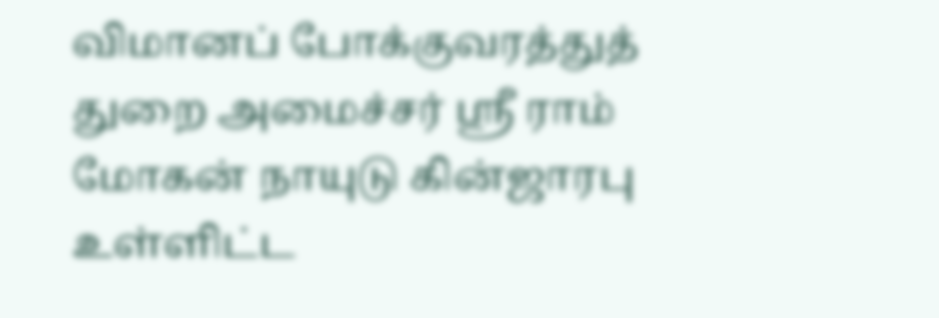விமானப் போக்குவரத்துத் துறை அமைச்சர் ஸ்ரீ ராம் மோகன் நாயுடு கின்ஜாரபு உள்ளிட்ட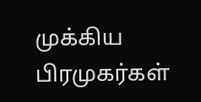முக்கிய பிரமுகர்கள்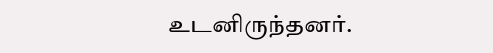உடனிருந்தனர்.